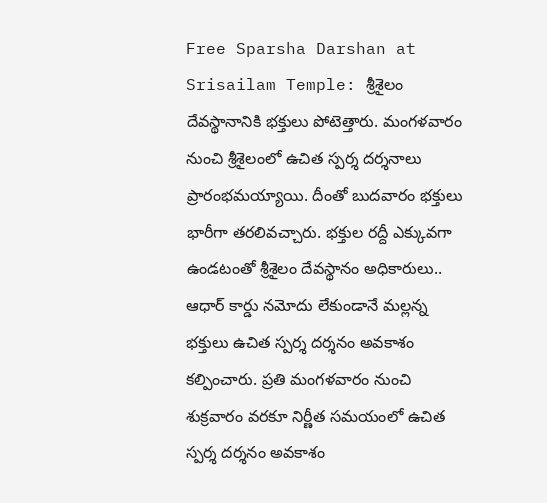Free Sparsha Darshan at Srisailam Temple: శ్రీశైలం దేవస్థానానికి భక్తులు పోటెత్తారు. మంగళవారం నుంచి శ్రీశైలంలో ఉచిత స్పర్శ దర్శనాలు ప్రారంభమయ్యాయి. దీంతో బుదవారం భక్తులు భారీగా తరలివచ్చారు. భక్తుల రద్దీ ఎక్కువగా ఉండటంతో శ్రీశైలం దేవస్థానం అధికారులు.. ఆధార్ కార్డు నమోదు లేకుండానే మల్లన్న భక్తులు ఉచిత స్పర్శ దర్శనం అవకాశం కల్పించారు. ప్రతి మంగళవారం నుంచి శుక్రవారం వరకూ నిర్ణీత సమయంలో ఉచిత స్పర్శ దర్శనం అవకాశం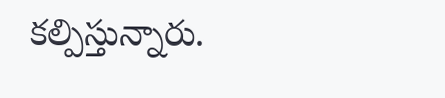కల్పిస్తున్నారు.